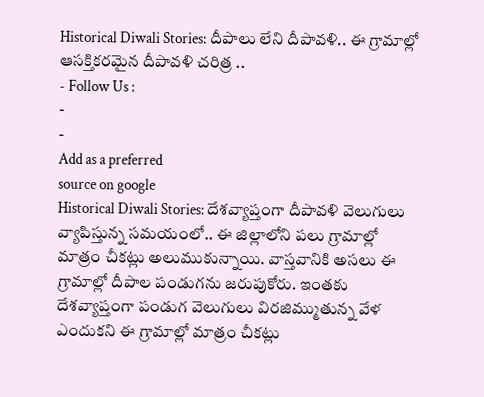Historical Diwali Stories: దీపాలు లేని దీపావళి.. ఈ గ్రామాల్లో ఆసక్తికరమైన దీపావళి చరిత్ర ..
- Follow Us :
-
-
Add as a preferred
source on google
Historical Diwali Stories: దేశవ్యాప్తంగా దీపావళి వెలుగులు వ్యాపిస్తున్న సమయంలో.. ఈ జిల్లాలోని పలు గ్రామాల్లో మాత్రం చీకట్లు అలుముకున్నాయి. వాస్తవానికి అసలు ఈ గ్రామాల్లో దీపాల పండుగను జరుపుకోరు. ఇంతకు దేశవ్యాప్తంగా పండుగ వెలుగులు విరజిమ్ముతున్న వేళ ఎందుకని ఈ గ్రామాల్లో మాత్రం చీకట్లు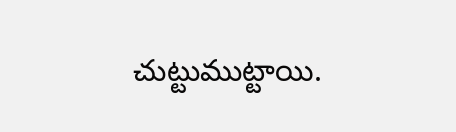చుట్టుముట్టాయి.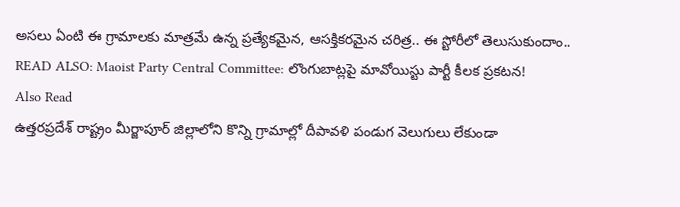అసలు ఏంటి ఈ గ్రామాలకు మాత్రమే ఉన్న ప్రత్యేకమైన, ఆసక్తికరమైన చరిత్ర.. ఈ స్టోరీలో తెలుసుకుందాం..
READ ALSO: Maoist Party Central Committee: లొంగుబాట్లపై మావోయిస్టు పార్టీ కీలక ప్రకటన!
Also Read
ఉత్తరప్రదేశ్ రాష్ట్రం మీర్జాపూర్ జిల్లాలోని కొన్ని గ్రామాల్లో దీపావళి పండుగ వెలుగులు లేకుండా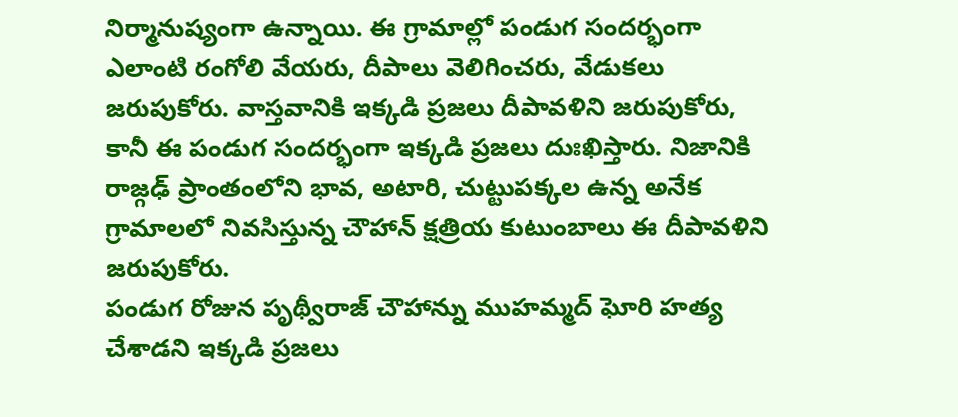నిర్మానుష్యంగా ఉన్నాయి. ఈ గ్రామాల్లో పండుగ సందర్భంగా ఎలాంటి రంగోలి వేయరు, దీపాలు వెలిగించరు, వేడుకలు జరుపుకోరు. వాస్తవానికి ఇక్కడి ప్రజలు దీపావళిని జరుపుకోరు, కానీ ఈ పండుగ సందర్భంగా ఇక్కడి ప్రజలు దుఃఖిస్తారు. నిజానికి రాజ్గఢ్ ప్రాంతంలోని భావ, అటారి, చుట్టుపక్కల ఉన్న అనేక గ్రామాలలో నివసిస్తున్న చౌహాన్ క్షత్రియ కుటుంబాలు ఈ దీపావళిని జరుపుకోరు.
పండుగ రోజున పృథ్వీరాజ్ చౌహాన్ను ముహమ్మద్ ఘోరి హత్య చేశాడని ఇక్కడి ప్రజలు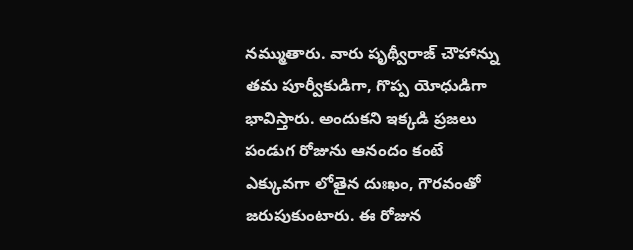నమ్ముతారు. వారు పృథ్వీరాజ్ చౌహాన్ను తమ పూర్వీకుడిగా, గొప్ప యోధుడిగా భావిస్తారు. అందుకని ఇక్కడి ప్రజలు పండుగ రోజును ఆనందం కంటే ఎక్కువగా లోతైన దుఃఖం, గౌరవంతో జరుపుకుంటారు. ఈ రోజున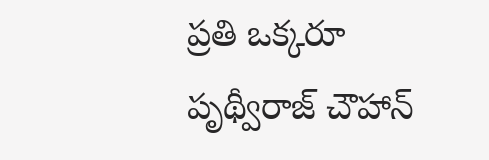ప్రతి ఒక్కరూ పృథ్వీరాజ్ చౌహాన్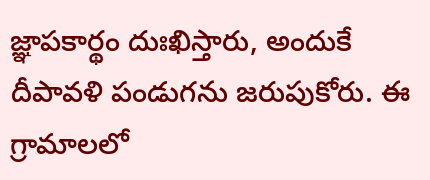జ్ఞాపకార్థం దుఃఖిస్తారు, అందుకే దీపావళి పండుగను జరుపుకోరు. ఈ గ్రామాలలో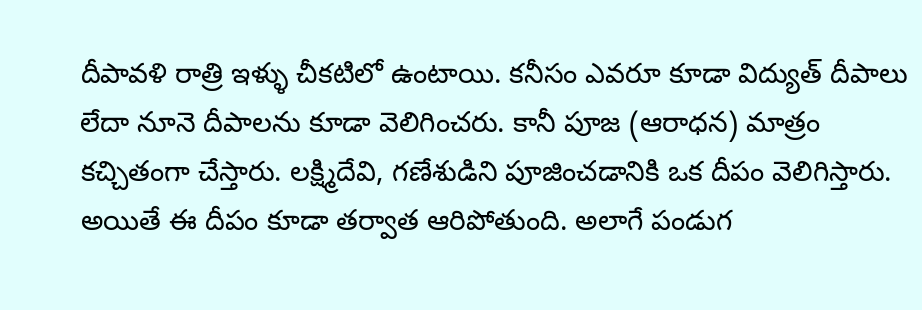దీపావళి రాత్రి ఇళ్ళు చీకటిలో ఉంటాయి. కనీసం ఎవరూ కూడా విద్యుత్ దీపాలు లేదా నూనె దీపాలను కూడా వెలిగించరు. కానీ పూజ (ఆరాధన) మాత్రం కచ్చితంగా చేస్తారు. లక్ష్మిదేవి, గణేశుడిని పూజించడానికి ఒక దీపం వెలిగిస్తారు. అయితే ఈ దీపం కూడా తర్వాత ఆరిపోతుంది. అలాగే పండుగ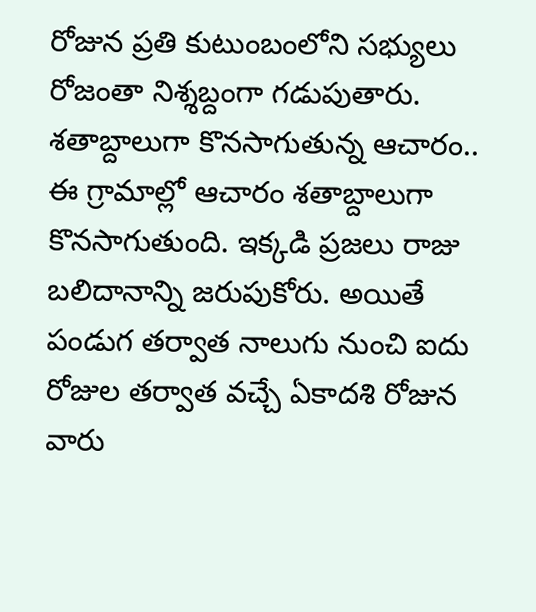రోజున ప్రతి కుటుంబంలోని సభ్యులు రోజంతా నిశ్శబ్దంగా గడుపుతారు.
శతాబ్దాలుగా కొనసాగుతున్న ఆచారం..
ఈ గ్రామాల్లో ఆచారం శతాబ్దాలుగా కొనసాగుతుంది. ఇక్కడి ప్రజలు రాజు బలిదానాన్ని జరుపుకోరు. అయితే పండుగ తర్వాత నాలుగు నుంచి ఐదు రోజుల తర్వాత వచ్చే ఏకాదశి రోజున వారు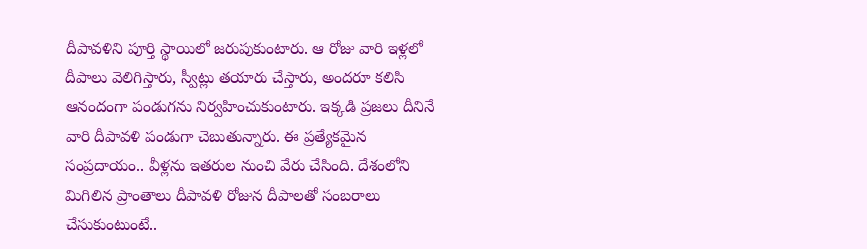దీపావళిని పూర్తి స్థాయిలో జరుపుకుంటారు. ఆ రోజు వారి ఇళ్లలో దీపాలు వెలిగిస్తారు, స్వీట్లు తయారు చేస్తారు, అందరూ కలిసి ఆనందంగా పండుగను నిర్వహించుకుంటారు. ఇక్కడి ప్రజలు దీనినే వారి దీపావళి పండుగా చెబుతున్నారు. ఈ ప్రత్యేకమైన సంప్రదాయం.. వీళ్లను ఇతరుల నుంచి వేరు చేసింది. దేశంలోని మిగిలిన ప్రాంతాలు దీపావళి రోజున దీపాలతో సంబరాలు చేసుకుంటుంటే..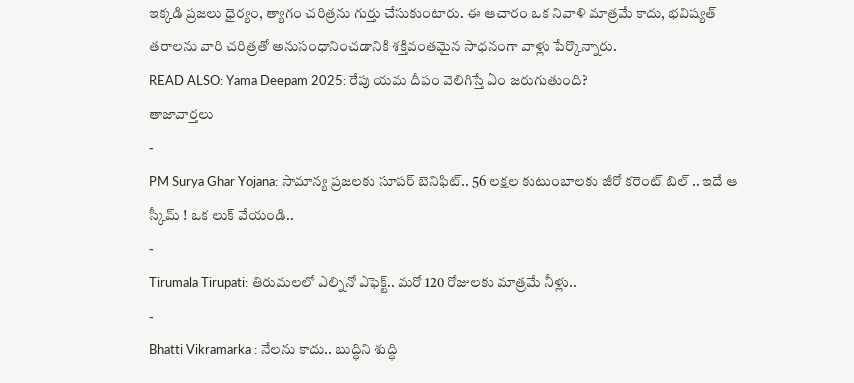ఇక్కడి ప్రజలు ధైర్యం, త్యాగం చరిత్రను గుర్తు చేసుకుంటారు. ఈ ఆచారం ఒక నివాళి మాత్రమే కాదు, భవిష్యత్ తరాలను వారి చరిత్రతో అనుసంధానించడానికి శక్తివంతమైన సాధనంగా వాళ్లు పేర్కొన్నారు.
READ ALSO: Yama Deepam 2025: రేపు యమ దీపం వెలిగిస్తే ఏం జరుగుతుంది?
తాజావార్తలు
-
PM Surya Ghar Yojana: సామాన్య ప్రజలకు సూపర్ బెనిఫిట్.. 56 లక్షల కుటుంబాలకు జీరో కరెంట్ బిల్ .. ఇదే ఆ స్కీమ్ ! ఒక లుక్ వేయండి..
-
Tirumala Tirupati: తిరుమలలో ఎల్నినో ఎఫెక్ట్.. మరో 120 రోజులకు మాత్రమే నీళ్లు..
-
Bhatti Vikramarka : నేలను కాదు.. బుద్ధిని శుద్ధి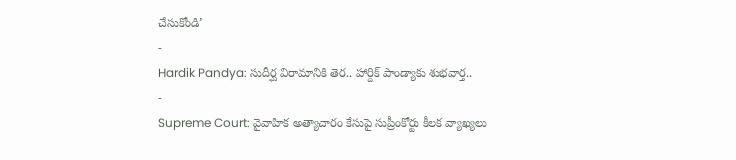చేసుకోండి’
-
Hardik Pandya: సుదీర్ఘ విరామానికి తెర.. హార్దిక్ పాండ్యాకు శుభవార్త..
-
Supreme Court: వైవాహిక అత్యాచారం కేసుపై సుప్రీంకోర్టు కీలక వ్యాఖ్యలు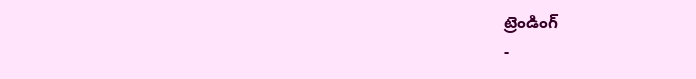ట్రెండింగ్
-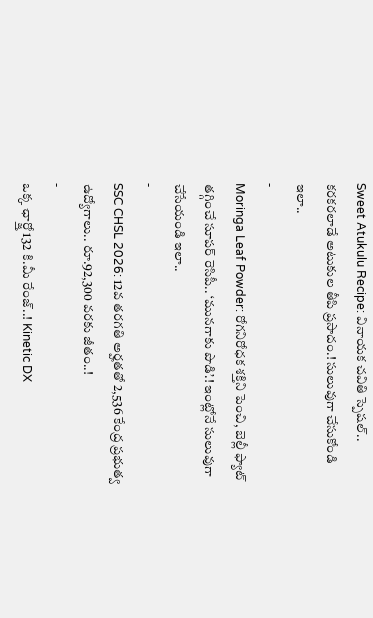Sweet Atukulu Recipe: వినాయక చవితి స్పెషల్.. కరకరలాడే అటుకుల తీపి ప్రసాదం.! సులువుగా చేసుకోండి ఇలా..
-
Moringa Leaf Powder: రోగనిరోధక శక్తిని పెంచి, బెల్లీ ఫ్యాట్ తగ్గించే సూపర్ రెసిపీ.. ‘మునగాకు పొడి’.! ఇంట్లోనే సులువుగా చేసేయండి ఇలా..
-
SSC CHSL 2026: 12వ తరగతి అర్హతతో 2,536 కేంద్ర ప్రభుత్వ ఉద్యోగాలు.. రూ.92,300 వరకు జీతం..!
-
ఒక్క ఛార్జ్తో 132 కి.మీ రేంజ్..! Kinetic DX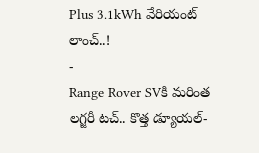Plus 3.1kWh వేరియంట్ లాంచ్..!
-
Range Rover SVకి మరింత లగ్జరీ టచ్.. కొత్త డ్యూయల్-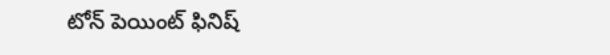టోన్ పెయింట్ ఫినిష్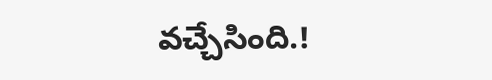వచ్చేసింది.!